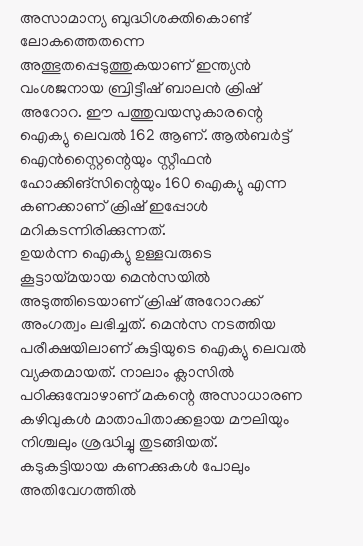അസാമാന്യ ബുദ്ധിശക്തികൊണ്ട് ലോകത്തെതന്നെ അത്ഭുതപ്പെടുത്തുകയാണ് ഇന്ത്യൻ വംശജനായ ബ്രിട്ടീഷ് ബാലൻ ക്രിഷ് അറോറ. ഈ പത്തുവയസുകാരന്റെ ഐക്യു ലെവൽ 162 ആണ്. ആൽബർട്ട് ഐൻസ്റ്റൈന്റെയും സ്റ്റീഫൻ ഹോക്കിങ്സിന്റെയും 160 ഐക്യു എന്ന കണക്കാണ് ക്രിഷ് ഇപ്പോൾ മറികടന്നിരിക്കുന്നത്.
ഉയർന്ന ഐക്യു ഉള്ളവരുടെ കൂട്ടായ്മയായ മെൻസയിൽ അടുത്തിടെയാണ് ക്രിഷ് അറോറക്ക് അംഗത്വം ലഭിച്ചത്. മെൻസ നടത്തിയ പരീക്ഷയിലാണ് കുട്ടിയുടെ ഐക്യു ലെവൽ വ്യക്തമായത്. നാലാം ക്ലാസിൽ പഠിക്കുമ്പോഴാണ് മകന്റെ അസാധാരണ കഴിവുകൾ മാതാപിതാക്കളായ മൗലിയും നിശ്ചലും ശ്രദ്ധിച്ചു തുടങ്ങിയത്.
കടുകട്ടിയായ കണക്കുകൾ പോലും അതിവേഗത്തിൽ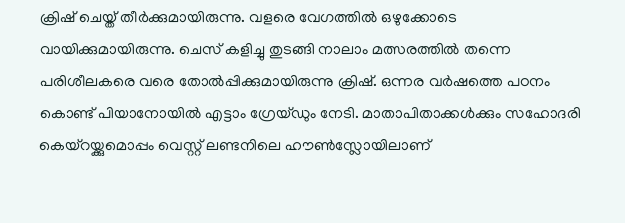ക്രിഷ് ചെയ്ത് തീർക്കുമായിരുന്നു. വളരെ വേഗത്തിൽ ഒഴുക്കോടെ വായിക്കുമായിരുന്നു. ചെസ് കളിച്ചു തുടങ്ങി നാലാം മത്സരത്തിൽ തന്നെ പരിശീലകരെ വരെ തോൽപ്പിക്കുമായിരുന്നു ക്രിഷ്. ഒന്നര വർഷത്തെ പഠനം കൊണ്ട് പിയാനോയിൽ എട്ടാം ഗ്രേയ്ഡും നേടി. മാതാപിതാക്കൾക്കും സഹോദരി കെയ്റയ്ക്കുമൊപ്പം വെസ്റ്റ് ലണ്ടനിലെ ഹൗൺസ്ലോയിലാണ്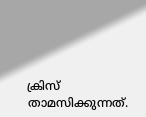ക്രിസ് താമസിക്കുന്നത്.